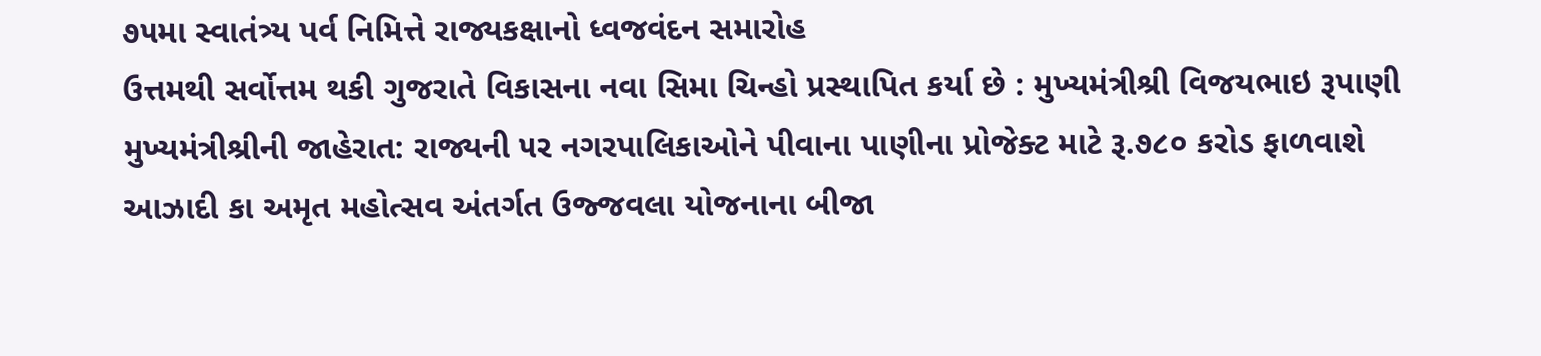૭૫મા સ્વાતંત્ર્ય પર્વ નિમિત્તે રાજ્યકક્ષાનો ધ્વજવંદન સમારોહ
ઉત્તમથી સર્વોત્તમ થકી ગુજરાતે વિકાસના નવા સિમા ચિન્હો પ્રસ્થાપિત કર્યા છે : મુખ્યમંત્રીશ્રી વિજયભાઇ રૂપાણી
મુખ્યમંત્રીશ્રીની જાહેરાત: રાજ્યની ૫ર નગરપાલિકાઓને પીવાના પાણીના પ્રોજેક્ટ માટે રૂ.૭૮૦ કરોડ ફાળવાશે
આઝાદી કા અમૃત મહોત્સવ અંતર્ગત ઉજ્જવલા યોજનાના બીજા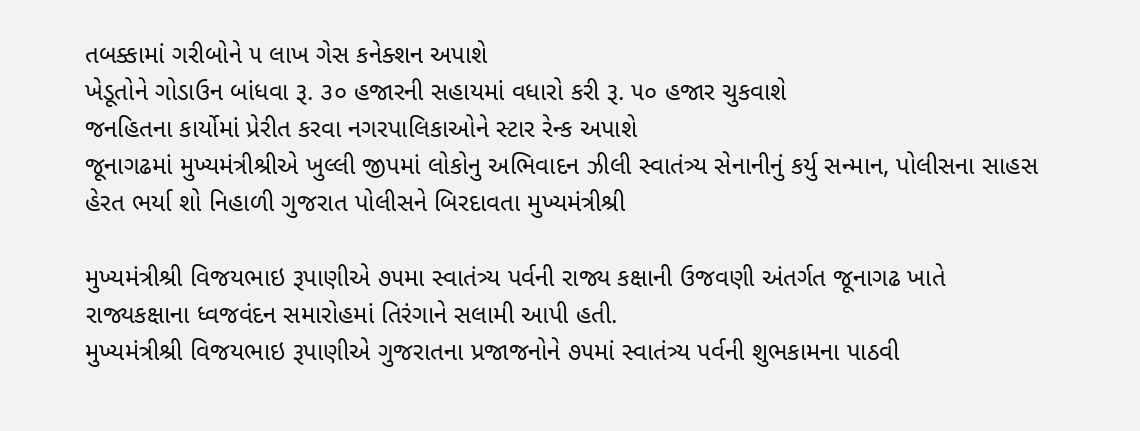તબક્કામાં ગરીબોને ૫ લાખ ગેસ કનેક્શન અપાશે
ખેડૂતોને ગોડાઉન બાંધવા રૂ. ૩૦ હજારની સહાયમાં વધારો કરી રૂ. ૫૦ હજાર ચુકવાશે
જનહિતના કાર્યોમાં પ્રેરીત કરવા નગરપાલિકાઓને સ્ટાર રેન્ક અપાશે
જૂનાગઢમાં મુખ્યમંત્રીશ્રીએ ખુલ્લી જીપમાં લોકોનુ અભિવાદન ઝીલી સ્વાતંત્ર્ય સેનાનીનું કર્યુ સન્માન, પોલીસના સાહસ હેરત ભર્યા શો નિહાળી ગુજરાત પોલીસને બિરદાવતા મુખ્યમંત્રીશ્રી

મુખ્યમંત્રીશ્રી વિજયભાઇ રૂપાણીએ ૭૫મા સ્વાતંત્ર્ય પર્વની રાજ્ય કક્ષાની ઉજવણી અંતર્ગત જૂનાગઢ ખાતે રાજ્યકક્ષાના ધ્વજવંદન સમારોહમાં તિરંગાને સલામી આપી હતી.
મુખ્યમંત્રીશ્રી વિજયભાઇ રૂપાણીએ ગુજરાતના પ્રજાજનોને ૭૫માં સ્વાતંત્ર્ય પર્વની શુભકામના પાઠવી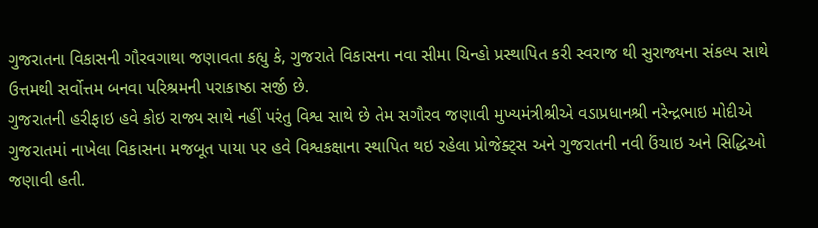ગુજરાતના વિકાસની ગૌરવગાથા જણાવતા કહ્યુ કે, ગુજરાતે વિકાસના નવા સીમા ચિન્હો પ્રસ્થાપિત કરી સ્વરાજ થી સુરાજ્યના સંકલ્પ સાથે ઉત્તમથી સર્વોત્તમ બનવા પરિશ્રમની પરાકાષ્ઠા સર્જી છે.
ગુજરાતની હરીફાઇ હવે કોઇ રાજ્ય સાથે નહીં પરંતુ વિશ્વ સાથે છે તેમ સગૌરવ જણાવી મુખ્યમંત્રીશ્રીએ વડાપ્રધાનશ્રી નરેન્દ્રભાઇ મોદીએ ગુજરાતમાં નાખેલા વિકાસના મજબૂત પાયા પર હવે વિશ્વકક્ષાના સ્થાપિત થઇ રહેલા પ્રોજેક્ટ્સ અને ગુજરાતની નવી ઉંચાઇ અને સિદ્ધિઓ જણાવી હતી.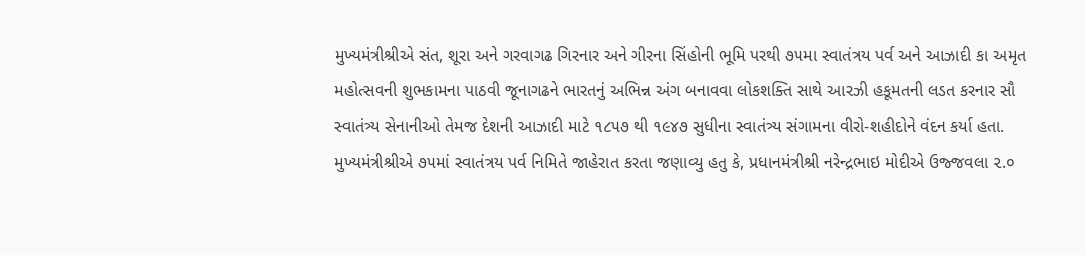મુખ્યમંત્રીશ્રીએ સંત, શૂરા અને ગરવાગઢ ગિરનાર અને ગીરના સિંહોની ભૂમિ પરથી ૭૫મા સ્વાતંત્રય પર્વ અને આઝાદી કા અમૃત મહોત્સવની શુભકામના પાઠવી જૂનાગઢને ભારતનું અભિન્ન અંગ બનાવવા લોકશક્તિ સાથે આરઝી હકૂમતની લડત કરનાર સૌ સ્વાતંત્ર્ય સેનાનીઓ તેમજ દેશની આઝાદી માટે ૧૮૫૭ થી ૧૯૪૭ સુધીના સ્વાતંત્ર્ય સંગામના વીરો-શહીદોને વંદન કર્યા હતા.
મુખ્યમંત્રીશ્રીએ ૭૫માં સ્વાતંત્રય પર્વ નિમિતે જાહેરાત કરતા જણાવ્યુ હતુ કે, પ્રધાનમંત્રીશ્રી નરેન્દ્રભાઇ મોદીએ ઉજ્જવલા ૨.૦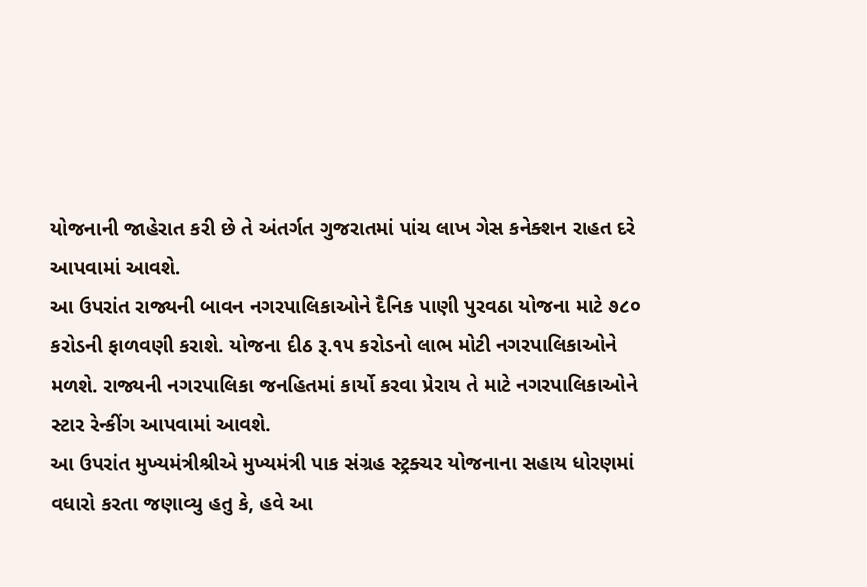યોજનાની જાહેરાત કરી છે તે અંતર્ગત ગુજરાતમાં પાંચ લાખ ગેસ કનેક્શન રાહત દરે આપવામાં આવશે.
આ ઉપરાંત રાજ્યની બાવન નગરપાલિકાઓને દૈનિક પાણી પુરવઠા યોજના માટે ૭૮૦ કરોડની ફાળવણી કરાશે. યોજના દીઠ રૂ.૧૫ કરોડનો લાભ મોટી નગરપાલિકાઓને મળશે. રાજ્યની નગરપાલિકા જનહિતમાં કાર્યો કરવા પ્રેરાય તે માટે નગરપાલિકાઓને સ્ટાર રેન્કીંગ આપવામાં આવશે.
આ ઉપરાંત મુખ્યમંત્રીશ્રીએ મુખ્યમંત્રી પાક સંગ્રહ સ્ટ્રક્ચર યોજનાના સહાય ધોરણમાં વધારો કરતા જણાવ્યુ હતુ કે, હવે આ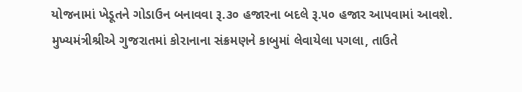યોજનામાં ખેડૂતને ગોડાઉન બનાવવા રૂ.૩૦ હજારના બદલે રૂ.૫૦ હજાર આપવામાં આવશે.
મુખ્યમંત્રીશ્રીએ ગુજરાતમાં કોરાનાના સંક્રમણને કાબુમાં લેવાયેલા પગલા, તાઉતે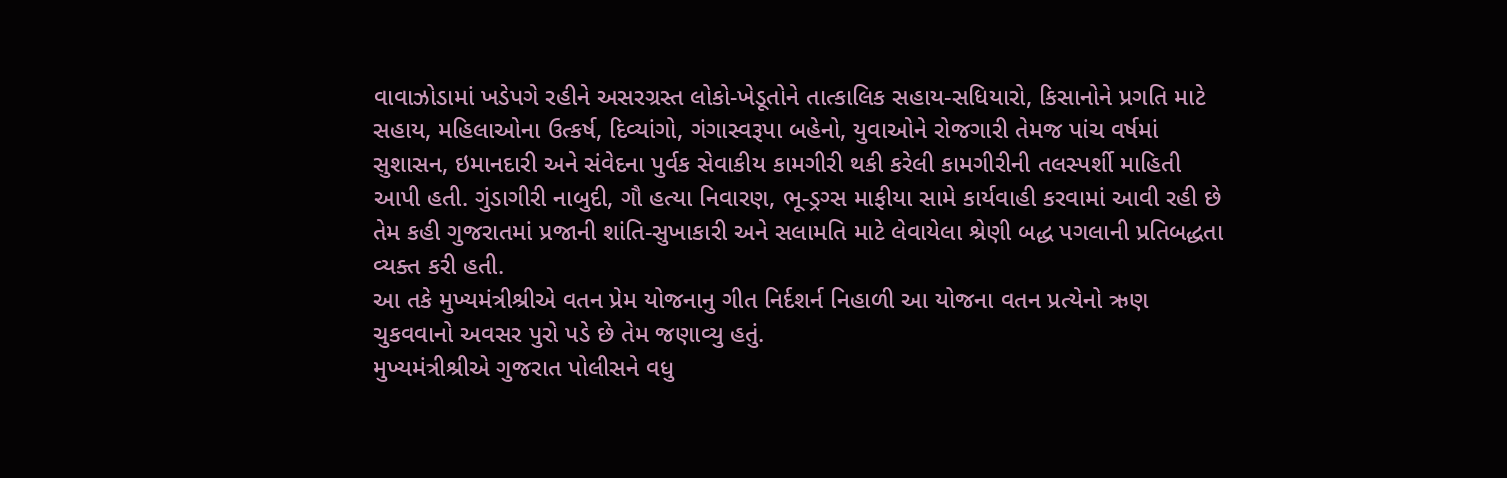વાવાઝોડામાં ખડેપગે રહીને અસરગ્રસ્ત લોકો-ખેડૂતોને તાત્કાલિક સહાય-સધિયારો, કિસાનોને પ્રગતિ માટે સહાય, મહિલાઓના ઉત્કર્ષ, દિવ્યાંગો, ગંગાસ્વરૂપા બહેનો, યુવાઓને રોજગારી તેમજ પાંચ વર્ષમાં સુશાસન, ઇમાનદારી અને સંવેદના પુર્વક સેવાકીય કામગીરી થકી કરેલી કામગીરીની તલસ્પર્શી માહિતી આપી હતી. ગુંડાગીરી નાબુદી, ગૌ હત્યા નિવારણ, ભૂ-ડ્રગ્સ માફીયા સામે કાર્યવાહી કરવામાં આવી રહી છે તેમ કહી ગુજરાતમાં પ્રજાની શાંતિ-સુખાકારી અને સલામતિ માટે લેવાયેલા શ્રેણી બદ્ધ પગલાની પ્રતિબદ્ધતા વ્યક્ત કરી હતી.
આ તકે મુખ્યમંત્રીશ્રીએ વતન પ્રેમ યોજનાનુ ગીત નિર્દશર્ન નિહાળી આ યોજના વતન પ્રત્યેનો ઋણ ચુકવવાનો અવસર પુરો પડે છે તેમ જણાવ્યુ હતું.
મુખ્યમંત્રીશ્રીએ ગુજરાત પોલીસને વધુ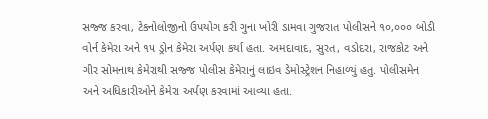સજ્જ કરવા, ટેકનોલોજીનો ઉપયોગ કરી ગુના ખોરી ડામવા ગુજરાત પોલીસને ૧૦,૦૦૦ બોડી વોર્ન કેમેરા અને ૧૫ ડ્રોન કેમેરા અર્પણ કર્યા હતા. અમદાવાદ, સુરત, વડોદરા, રાજકોટ અને ગીર સોમનાથ કેમેરાથી સજ્જ પોલીસ કેમેરાનું લાઇવ ડેમોસ્ટ્રેશન નિહાળ્યું હતુ. પોલીસમેન અને અધિકારીઓને કેમેરા અર્પણ કરવામાં આવ્યા હતા.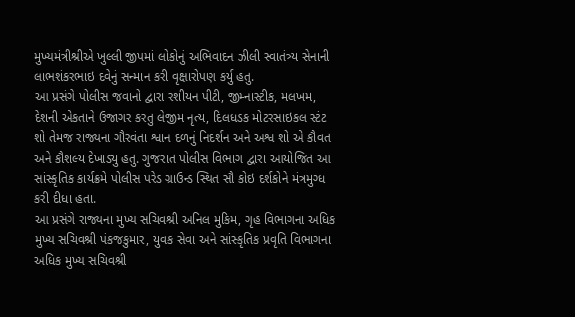મુખ્યમંત્રીશ્રીએ ખુલ્લી જીપમાં લોકોનું અભિવાદન ઝીલી સ્વાતંત્ર્ય સેનાની લાભશંકરભાઇ દવેનું સન્માન કરી વૃક્ષારોપણ કર્યુ હતુ.
આ પ્રસંગે પોલીસ જવાનો દ્વારા રશીયન પીટી, જીમ્નાસ્ટીક, મલખમ, દેશની એકતાને ઉજાગર કરતુ લેજીમ નૃત્ય, દિલધડક મોટરસાઇકલ સ્ટંટ શો તેમજ રાજ્યના ગૌરવંતા શ્વાન દળનું નિદર્શન અને અશ્વ શો એ કૌવત અને કૌશલ્ય દેખાડ્યુ હતુ. ગુજરાત પોલીસ વિભાગ દ્વારા આયોજિત આ સાંસ્કૃતિક કાર્યક્રમે પોલીસ પરેડ ગ્રાઉન્ડ સ્થિત સૌ કોઇ દર્શકોને મંત્રમુગ્ધ કરી દીધા હતા.
આ પ્રસંગે રાજ્યના મુખ્ય સચિવશ્રી અનિલ મુકિમ, ગૃહ વિભાગના અધિક મુખ્ય સચિવશ્રી પંકજકુમાર, યુવક સેવા અને સાંસ્કૃતિક પ્રવૃતિ વિભાગના અધિક મુખ્ય સચિવશ્રી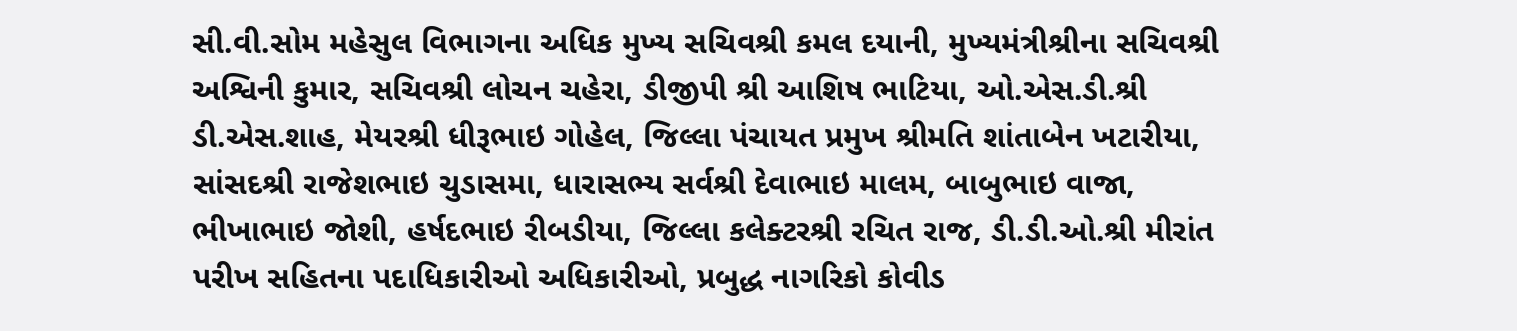સી.વી.સોમ મહેસુલ વિભાગના અધિક મુખ્ય સચિવશ્રી કમલ દયાની, મુખ્યમંત્રીશ્રીના સચિવશ્રી અશ્વિની કુમાર, સચિવશ્રી લોચન ચહેરા, ડીજીપી શ્રી આશિષ ભાટિયા, ઓ.એસ.ડી.શ્રી ડી.એસ.શાહ, મેયરશ્રી ધીરૂભાઇ ગોહેલ, જિલ્લા પંચાયત પ્રમુખ શ્રીમતિ શાંતાબેન ખટારીયા, સાંસદશ્રી રાજેશભાઇ ચુડાસમા, ધારાસભ્ય સર્વશ્રી દેવાભાઇ માલમ, બાબુભાઇ વાજા, ભીખાભાઇ જોશી, હર્ષદભાઇ રીબડીયા, જિલ્લા કલેક્ટરશ્રી રચિત રાજ, ડી.ડી.ઓ.શ્રી મીરાંત પરીખ સહિતના પદાધિકારીઓ અધિકારીઓ, પ્રબુદ્ધ નાગરિકો કોવીડ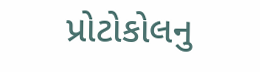પ્રોટોકોલનુ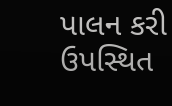પાલન કરી ઉપસ્થિત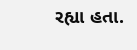રહ્યા હતા.